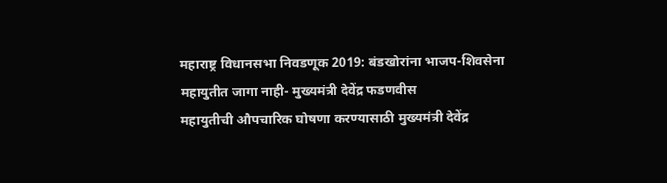महाराष्ट्र विधानसभा निवडणूक 2019: बंडखोरांना भाजप-शिवसेना महायुतीत जागा नाही- मुख्यमंत्री देवेंद्र फडणवीस
महायुतीची औपचारिक घोषणा करण्यासाठी मुख्यमंत्री देवेंद्र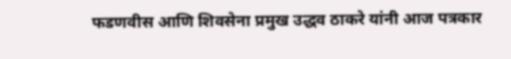फडणवीस आणि शिवसेना प्रमुख उद्धव ठाकरे यांनी आज पत्रकार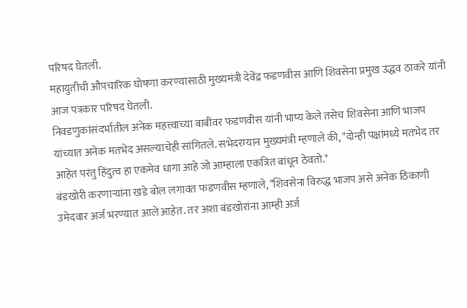परिषद घेतली.
महायुतीची औपचारिक घोषणा करण्यासाठी मुख्यमंत्री देवेंद्र फडणवीस आणि शिवसेना प्रमुख उद्धव ठाकरे यांनी आज पत्रकार परिषद घेतली.
निवडणुकांसंदर्भातील अनेक महत्त्वाच्या बाबींवर फडणवीस यांनी भाष्य केले तसेच शिवसेना आणि भाजप यांच्यात अनेक मतभेद असल्याचेही सांगितले. सभेदरम्यान मुख्यमंत्री म्हणाले की, "दोन्ही पक्षांमध्ये मतभेद तर आहेत परंतु हिंदुत्व हा एकमेव धागा आहे जो आम्हाला एकत्रित बांधून ठेवतो."
बंडखोरी करणाऱ्यांना खडे बोल लगावत फडणवीस म्हणाले, "शिवसेना विरुद्ध भाजप असे अनेक ठिकाणी उमेदवार अर्ज भरण्यात आले आहेत. तर अशा बंडखोरांना आम्ही अर्ज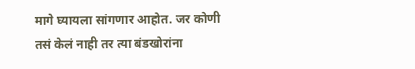मागे घ्यायला सांगणार आहोत. जर कोणी तसं केलं नाही तर त्या बंडखोरांना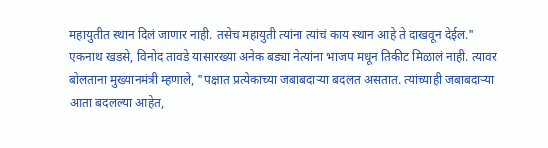महायुतीत स्थान दिलं जाणार नाही. तसेच महायुती त्यांना त्यांचं काय स्थान आहे ते दाखवून देईल."
एकनाथ खडसे, विनोद तावडे यासारख्या अनेक बड्या नेत्यांना भाजप मधून तिकीट मिळालं नाही. त्यावर बोलताना मुख्यानमंत्री म्हणाले, "पक्षात प्रत्येकाच्या जबाबदाऱ्या बदलत असतात. त्यांच्याही जबाबदाऱ्या आता बदलल्या आहेत,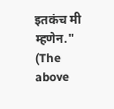इतकंच मी म्हणेन."
(The above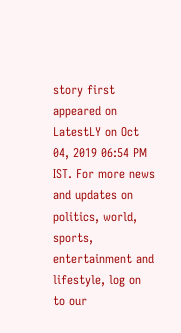story first appeared on LatestLY on Oct 04, 2019 06:54 PM IST. For more news and updates on politics, world, sports, entertainment and lifestyle, log on to our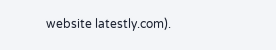website latestly.com).